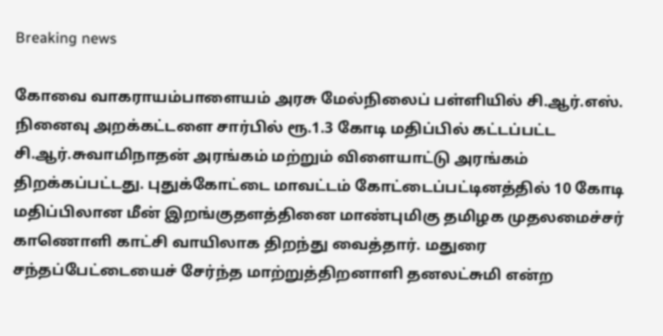Breaking news

கோவை வாகராயம்பாளையம் அரசு மேல்நிலைப் பள்ளியில் சி.ஆர்.எஸ். நினைவு அறக்கட்டளை சார்பில் ரூ.1.3 கோடி மதிப்பில் கட்டப்பட்ட சி.ஆர்.சுவாமிநாதன் அரங்கம் மற்றும் விளையாட்டு அரங்கம் திறக்கப்பட்டது. புதுக்கோட்டை மாவட்டம் கோட்டைப்பட்டினத்தில் 10 கோடி மதிப்பிலான மீன் இறங்குதளத்தினை மாண்புமிகு தமிழக முதலமைச்சர் காணொளி காட்சி வாயிலாக திறந்து வைத்தார். மதுரை சந்தப்பேட்டையைச் சேர்ந்த மாற்றுத்திறனாளி தனலட்சுமி என்ற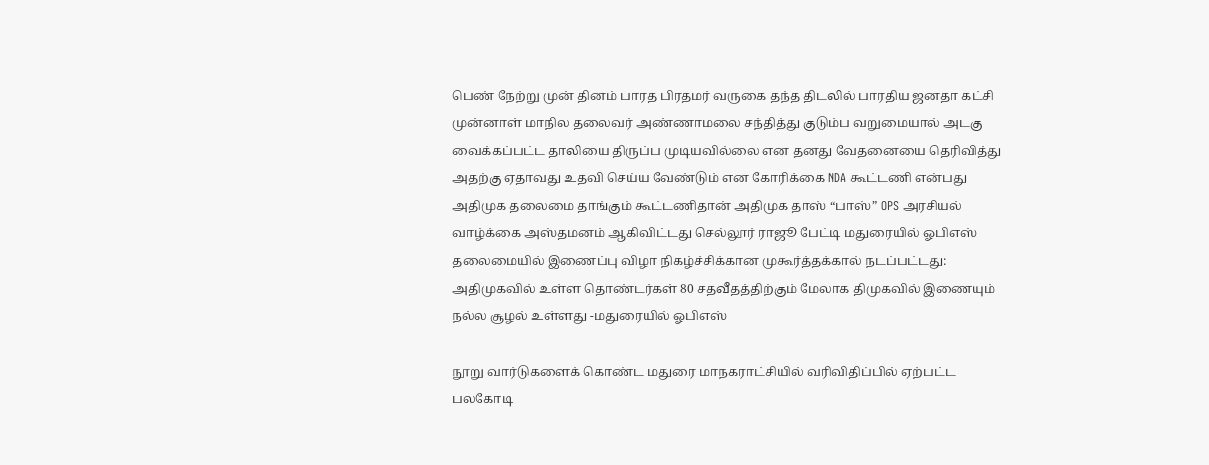பெண் நேற்று முன் தினம் பாரத பிரதமர் வருகை தந்த திடலில் பாரதிய ஜனதா கட்சி முன்னாள் மாநில தலைவர் அண்ணாமலை சந்தித்து குடும்ப வறுமையால் அடகு வைக்கப்பட்ட தாலியை திருப்ப முடியவில்லை என தனது வேதனையை தெரிவித்து அதற்கு ஏதாவது உதவி செய்ய வேண்டும் என கோரிக்கை NDA கூட்டணி என்பது அதிமுக தலைமை தாங்கும் கூட்டணிதான் அதிமுக தாஸ் “பாஸ்” OPS அரசியல் வாழ்க்கை அஸ்தமனம் ஆகிவிட்டது செல்லூர் ராஜூ பேட்டி மதுரையில் ஓபிஎஸ் தலைமையில் இணைப்பு விழா நிகழ்ச்சிக்கான முகூர்த்தக்கால் நடப்பட்டது: அதிமுகவில் உள்ள தொண்டர்கள் 80 சதவீதத்திற்கும் மேலாக திமுகவில் இணையும் நல்ல சூழல் உள்ளது -மதுரையில் ஓபிஎஸ்

நூறு வார்டுகளைக் கொண்ட மதுரை மாநகராட்சியில் வரிவிதிப்பில் ஏற்பட்ட பலகோடி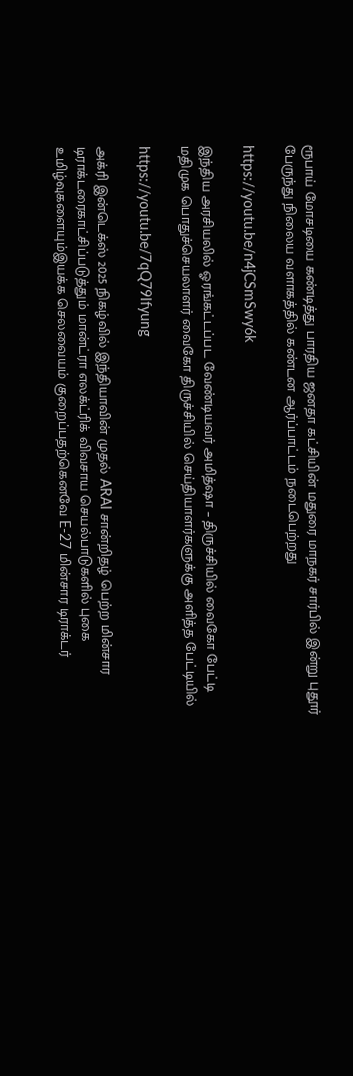ரூபாய் மோசடியை கண்டித்து பாரதிய ஜனதா கட்சியின் மதுரை மாநகர் சார்பில் இன்று புதூர் பேருந்து நிலைய வளாகத்தில் கண்டன ஆர்ப்பாட்டம் நடைபெற்றது

https://youtu.be/n4jCSmSwy6k

இந்திய அரசியலில் ஓரங்கட்டப்பட வேண்டியவர் அமித்ஷா – திருச்சியில் வைகோ பேட்டி மதிமுக பொதுச்செயலாளர் வைகோ திருச்சியில் செய்தியாளர்களுக்கு அளித்த பேட்டியில்

https://youtu.be/7qQ79Ifyung

அக்ரி இன்டெக்ஸ் 2025 நிகழ்வில் இந்தியாவின் முதல் ARAI சான்றிதழ் பெற்ற மின்சார டிராக்டரைகாட்சிப்படுத்தும் மான்ட்ரா எலக்ட்ரிக் விவசாய செயல்பாடுகளில் புகை உமிழ்வுகளையும்இயக்க செலவையம் குறைப்பதற்கெனவே E-27 மின்சார டிராக்டர்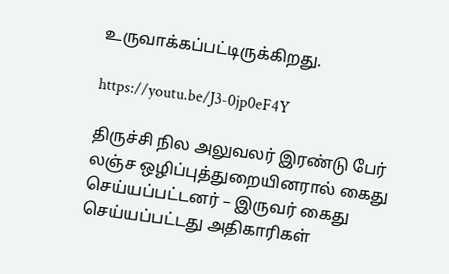உருவாக்கப்பட்டிருக்கிறது.

https://youtu.be/J3-0jp0eF4Y

திருச்சி நில அலுவலர் இரண்டு பேர் லஞ்ச ஒழிப்புத்துறையினரால் கைது செய்யப்பட்டனர் – இருவர் கைது செய்யப்பட்டது அதிகாரிகள்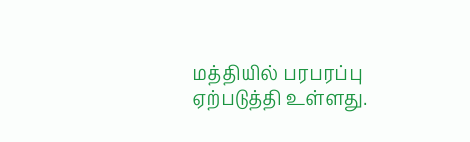மத்தியில் பரபரப்பு ஏற்படுத்தி உள்ளது.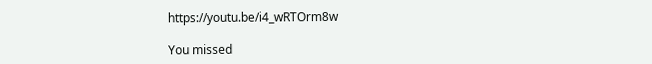https://youtu.be/i4_wRTOrm8w

You missed